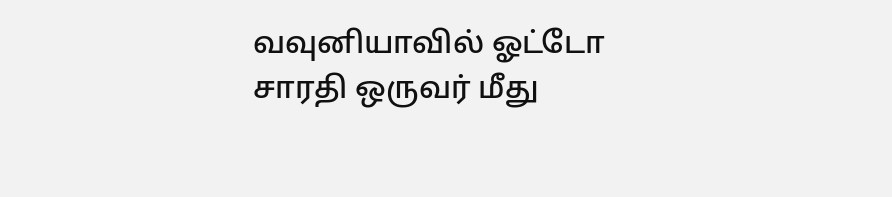வவுனியாவில் ஓட்டோ சாரதி ஒருவர் மீது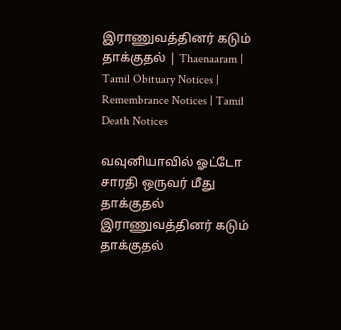இராணுவத்தினர் கடும் தாக்குதல் | Thaenaaram |  Tamil Obituary Notices | Remembrance Notices | Tamil Death Notices

வவுனியாவில் ஓட்டோ சாரதி ஒருவர் மீது தாக்குதல் இராணுவத்தினர் கடும் தாக்குதல்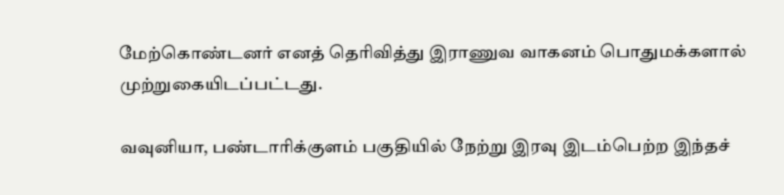மேற்கொண்டனர் எனத் தெரிவித்து இராணுவ வாகனம் பொதுமக்களால் முற்றுகையிடப்பட்டது.

வவுனியா, பண்டாரிக்குளம் பகுதியில் நேற்று இரவு இடம்பெற்ற இந்தச்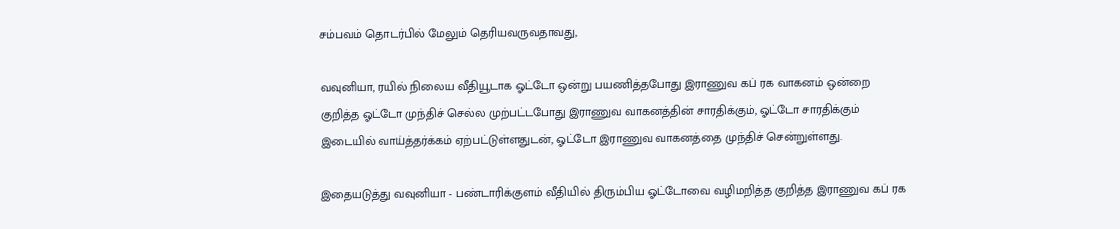சம்பவம் தொடர்பில் மேலும் தெரியவருவதாவது,

வவுனியா, ரயில் நிலைய வீதியூடாக ஓட்டோ ஒன்று பயணித்தபோது இராணுவ கப் ரக வாகனம் ஒன்றை குறித்த ஓட்டோ முந்திச் செல்ல முற்பட்டபோது இராணுவ வாகனத்தின் சாரதிக்கும், ஓட்டோ சாரதிக்கும் இடையில் வாய்த்தர்க்கம் ஏற்பட்டுள்ளதுடன், ஓட்டோ இராணுவ வாகனத்தை முந்திச் சென்றுள்ளது.

இதையடுத்து வவுனியா - பண்டாரிக்குளம் வீதியில் திரும்பிய ஓட்டோவை வழிமறித்த குறித்த இராணுவ கப் ரக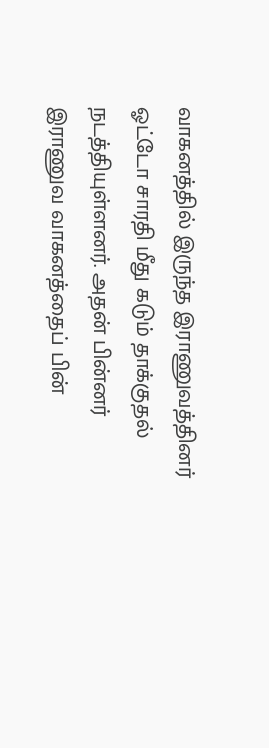வாகனத்தில் இருந்த இராணுவத்தினர் ஓட்டோ சாரதி மீது கடும் தாக்குதல் நடத்தியுள்ளனர். அதன் பின்னர் இராணுவ வாகனத்தைப் பின்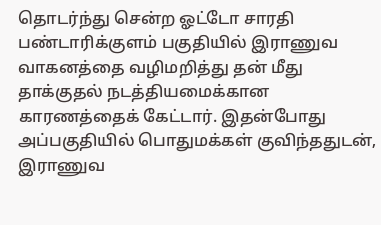தொடர்ந்து சென்ற ஓட்டோ சாரதி பண்டாரிக்குளம் பகுதியில் இராணுவ வாகனத்தை வழிமறித்து தன் மீது தாக்குதல் நடத்தியமைக்கான காரணத்தைக் கேட்டார். இதன்போது அப்பகுதியில் பொதுமக்கள் குவிந்ததுடன், இராணுவ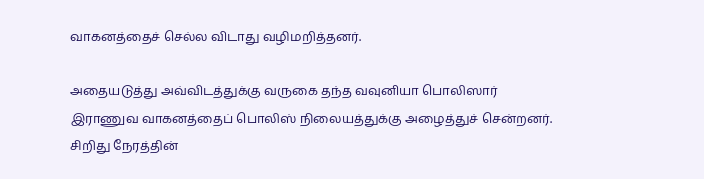வாகனத்தைச் செல்ல விடாது வழிமறித்தனர்.

அதையடுத்து அவ்விடத்துக்கு வருகை தந்த வவுனியா பொலிஸார் இராணுவ வாகனத்தைப் பொலிஸ் நிலையத்துக்கு அழைத்துச் சென்றனர். சிறிது நேரத்தின்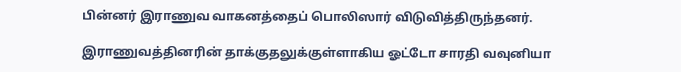பின்னர் இராணுவ வாகனத்தைப் பொலிஸார் விடுவித்திருந்தனர்.

இராணுவத்தினரின் தாக்குதலுக்குள்ளாகிய ஓட்டோ சாரதி வவுனியா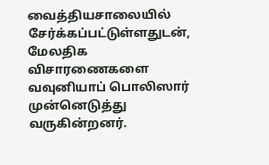வைத்தியசாலையில் சேர்க்கப்பட்டுள்ளதுடன், மேலதிக விசாரணைகளை வவுனியாப் பொலிஸார் முன்னெடுத்து வருகின்றனர்.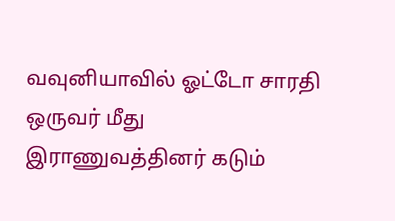வவுனியாவில் ஓட்டோ சாரதி ஒருவர் மீது இராணுவத்தினர் கடும்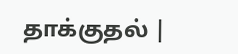தாக்குதல் |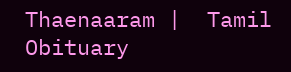Thaenaaram |  Tamil Obituary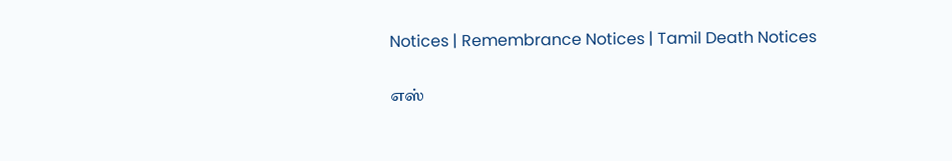Notices | Remembrance Notices | Tamil Death Notices

எஸ்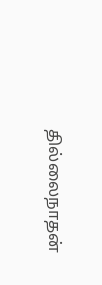தில்லைநாதன்